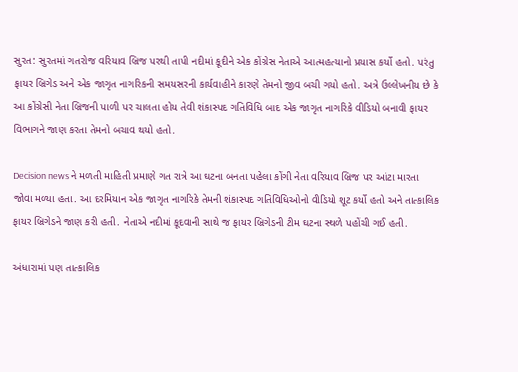સુરત: સુરતમાં ગતરોજ વરિયાવ બ્રિજ પરથી તાપી નદીમાં કૂદીને એક કોંગ્રેસ નેતાએ આત્મહત્યાનો પ્રયાસ કર્યો હતો. પરંતુ ફાયર બ્રિગેડ અને એક જાગૃત નાગરિકની સમયસરની કાર્યવાહીને કારણે તેમનો જીવ બચી ગયો હતો. અત્રે ઉલ્લેખનીય છે કે આ કોંગ્રેસી નેતા બ્રિજની પાળી પર ચાલતા હોય તેવી શંકાસ્પદ ગતિવિધિ બાદ એક જાગૃત નાગરિકે વીડિયો બનાવી ફાયર વિભાગને જાણ કરતા તેમનો બચાવ થયો હતો.

Decision news ને મળતી માહિતી પ્રમાણે ગત રાત્રે આ ઘટના બનતા પહેલા કોંગી નેતા વરિયાવ બ્રિજ પર આંટા મારતા જોવા મળ્યા હતા. આ દરમિયાન એક જાગૃત નાગરિકે તેમની શંકાસ્પદ ગતિવિધિઓનો વીડિયો શૂટ કર્યો હતો અને તાત્કાલિક ફાયર બ્રિગેડને જાણ કરી હતી. નેતાએ નદીમાં કૂદવાની સાથે જ ફાયર બ્રિગેડની ટીમ ઘટના સ્થળે પહોંચી ગઈ હતી.

અંધારામાં પણ તાત્કાલિક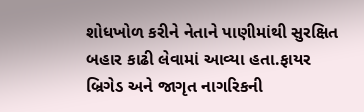શોધખોળ કરીને નેતાને પાણીમાંથી સુરક્ષિત બહાર કાઢી લેવામાં આવ્યા હતા.ફાયર બ્રિગેડ અને જાગૃત નાગરિકની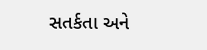સતર્કતા અને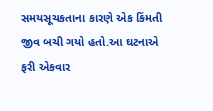સમયસૂચકતાના કારણે એક કિંમતી જીવ બચી ગયો હતો.આ ઘટનાએ ફરી એકવાર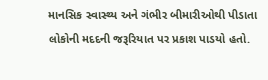માનસિક સ્વાસ્થ્ય અને ગંભીર બીમારીઓથી પીડાતા લોકોની મદદની જરૂરિયાત પર પ્રકાશ પાડયો હતો.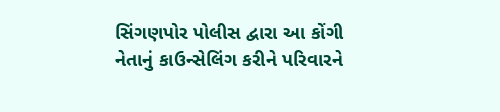સિંગણપોર પોલીસ દ્વારા આ કોંગી નેતાનું કાઉન્સેલિંગ કરીને પરિવારને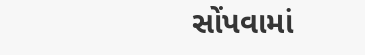સોંપવામાં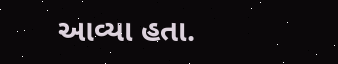આવ્યા હતા.